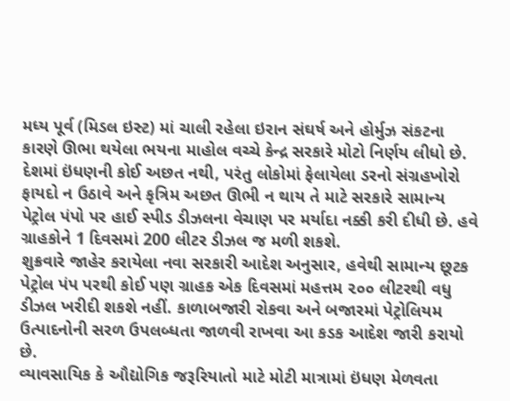મધ્ય પૂર્વ (મિડલ ઇસ્ટ) માં ચાલી રહેલા ઇરાન સંઘર્ષ અને હોર્મુઝ સંકટના કારણે ઊભા થયેલા ભયના માહોલ વચ્ચે કેન્દ્ર સરકારે મોટો નિર્ણય લીધો છે. દેશમાં ઇંધણની કોઈ અછત નથી, પરંતુ લોકોમાં ફેલાયેલા ડરનો સંગ્રહખોરો ફાયદો ન ઉઠાવે અને કૃત્રિમ અછત ઊભી ન થાય તે માટે સરકારે સામાન્ય પેટ્રોલ પંપો પર હાઈ સ્પીડ ડીઝલના વેચાણ પર મર્યાદા નક્કી કરી દીધી છે. હવે ગ્રાહકોને 1 દિવસમાં 200 લીટર ડીઝલ જ મળી શકશે.
શુક્રવારે જાહેર કરાયેલા નવા સરકારી આદેશ અનુસાર, હવેથી સામાન્ય છૂટક પેટ્રોલ પંપ પરથી કોઈ પણ ગ્રાહક એક દિવસમાં મહત્તમ ૨૦૦ લીટરથી વધુ ડીઝલ ખરીદી શકશે નહીં. કાળાબજારી રોકવા અને બજારમાં પેટ્રોલિયમ ઉત્પાદનોની સરળ ઉપલબ્ધતા જાળવી રાખવા આ કડક આદેશ જારી કરાયો છે.
વ્યાવસાયિક કે ઔદ્યોગિક જરૂરિયાતો માટે મોટી માત્રામાં ઇંધણ મેળવતા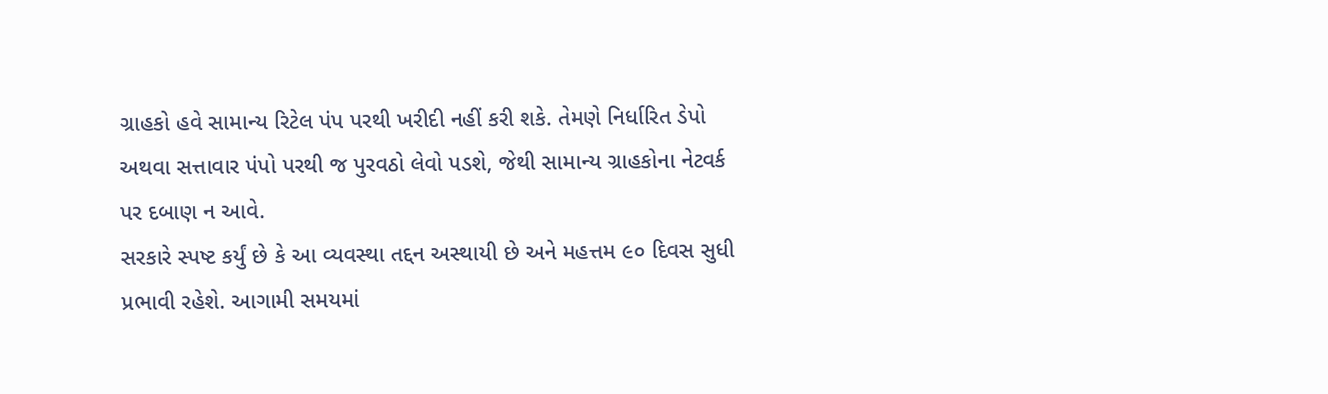ગ્રાહકો હવે સામાન્ય રિટેલ પંપ પરથી ખરીદી નહીં કરી શકે. તેમણે નિર્ધારિત ડેપો અથવા સત્તાવાર પંપો પરથી જ પુરવઠો લેવો પડશે, જેથી સામાન્ય ગ્રાહકોના નેટવર્ક પર દબાણ ન આવે.
સરકારે સ્પષ્ટ કર્યું છે કે આ વ્યવસ્થા તદ્દન અસ્થાયી છે અને મહત્તમ ૯૦ દિવસ સુધી પ્રભાવી રહેશે. આગામી સમયમાં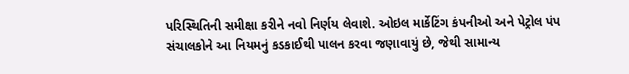પરિસ્થિતિની સમીક્ષા કરીને નવો નિર્ણય લેવાશે. ઓઇલ માર્કેટિંગ કંપનીઓ અને પેટ્રોલ પંપ સંચાલકોને આ નિયમનું કડકાઈથી પાલન કરવા જણાવાયું છે, જેથી સામાન્ય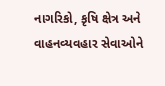નાગરિકો, કૃષિ ક્ષેત્ર અને વાહનવ્યવહાર સેવાઓને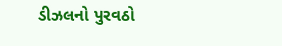ડીઝલનો પુરવઠો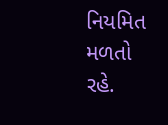નિયમિત મળતો રહે.